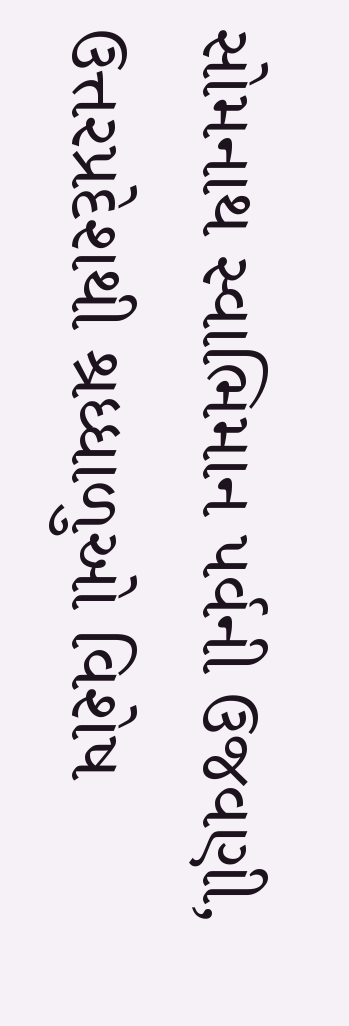સોમનાથ સ્વાભિમાન પર્વની ઉજવણી, ઉત્તરપ્રદેશથી શ્રધ્ધાળુઓ વિશેષ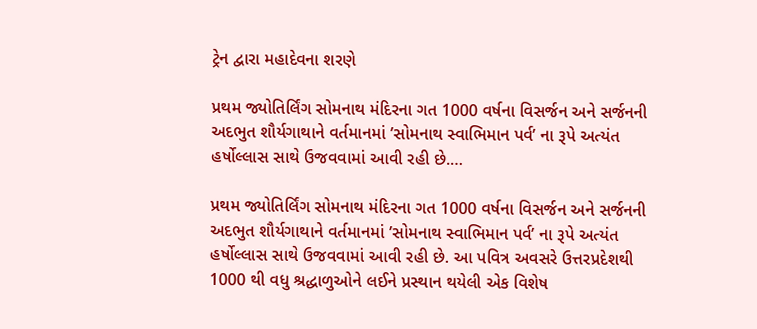ટ્રેન દ્વારા મહાદેવના શરણે

પ્રથમ જ્યોતિર્લિંગ સોમનાથ મંદિરના ગત 1000 વર્ષના વિસર્જન અને સર્જનની અદભુત શૌર્યગાથાને વર્તમાનમાં ’સોમનાથ સ્વાભિમાન પર્વ’ ના રૂપે અત્યંત હર્ષોલ્લાસ સાથે ઉજવવામાં આવી રહી છે.…

પ્રથમ જ્યોતિર્લિંગ સોમનાથ મંદિરના ગત 1000 વર્ષના વિસર્જન અને સર્જનની અદભુત શૌર્યગાથાને વર્તમાનમાં ’સોમનાથ સ્વાભિમાન પર્વ’ ના રૂપે અત્યંત હર્ષોલ્લાસ સાથે ઉજવવામાં આવી રહી છે. આ પવિત્ર અવસરે ઉત્તરપ્રદેશથી 1000 થી વધુ શ્રદ્ધાળુઓને લઈને પ્રસ્થાન થયેલી એક વિશેષ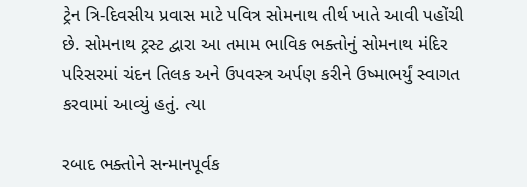ટ્રેન ત્રિ-દિવસીય પ્રવાસ માટે પવિત્ર સોમનાથ તીર્થ ખાતે આવી પહોંચી છે. સોમનાથ ટ્રસ્ટ દ્વારા આ તમામ ભાવિક ભક્તોનું સોમનાથ મંદિર પરિસરમાં ચંદન તિલક અને ઉપવસ્ત્ર અર્પણ કરીને ઉષ્માભર્યું સ્વાગત કરવામાં આવ્યું હતું. ત્યા

રબાદ ભક્તોને સન્માનપૂર્વક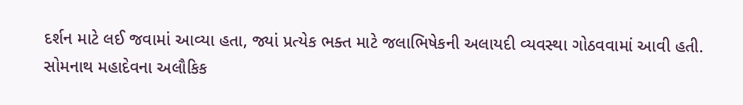દર્શન માટે લઈ જવામાં આવ્યા હતા, જ્યાં પ્રત્યેક ભક્ત માટે જલાભિષેકની અલાયદી વ્યવસ્થા ગોઠવવામાં આવી હતી. સોમનાથ મહાદેવના અલૌકિક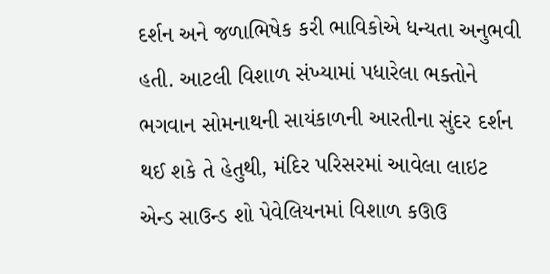દર્શન અને જળાભિષેક કરી ભાવિકોએ ધન્યતા અનુભવી હતી. આટલી વિશાળ સંખ્યામાં પધારેલા ભક્તોને ભગવાન સોમનાથની સાયંકાળની આરતીના સુંદર દર્શન થઈ શકે તે હેતુથી, મંદિર પરિસરમાં આવેલા લાઇટ એન્ડ સાઉન્ડ શો પેવેલિયનમાં વિશાળ કઊઉ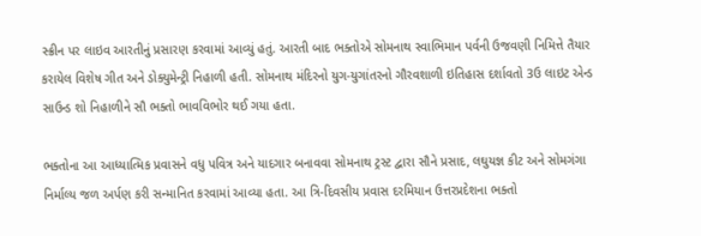સ્ક્રીન પર લાઇવ આરતીનું પ્રસારણ કરવામાં આવ્યું હતું. આરતી બાદ ભક્તોએ સોમનાથ સ્વાભિમાન પર્વની ઉજવણી નિમિત્તે તૈયાર કરાયેલ વિશેષ ગીત અને ડોક્યુમેન્ટ્રી નિહાળી હતી. સોમનાથ મંદિરનો યુગ-યુગાંતરનો ગૌરવશાળી ઇતિહાસ દર્શાવતો 3ઉ લાઇટ એન્ડ સાઉન્ડ શો નિહાળીને સૌ ભક્તો ભાવવિભોર થઈ ગયા હતા.

ભક્તોના આ આધ્યાત્મિક પ્રવાસને વધુ પવિત્ર અને યાદગાર બનાવવા સોમનાથ ટ્રસ્ટ દ્વારા સૌને પ્રસાદ, લઘુયજ્ઞ કીટ અને સોમગંગા નિર્માલ્ય જળ અર્પણ કરી સન્માનિત કરવામાં આવ્યા હતા. આ ત્રિ-દિવસીય પ્રવાસ દરમિયાન ઉત્તરપ્રદેશના ભક્તો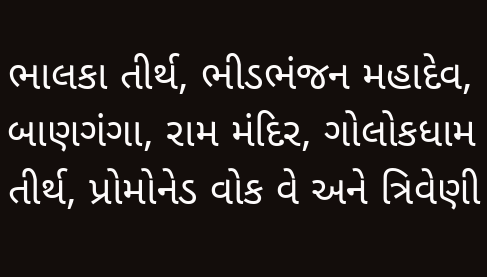ભાલકા તીર્થ, ભીડભંજન મહાદેવ, બાણગંગા, રામ મંદિર, ગોલોકધામ તીર્થ, પ્રોમોનેડ વોક વે અને ત્રિવેણી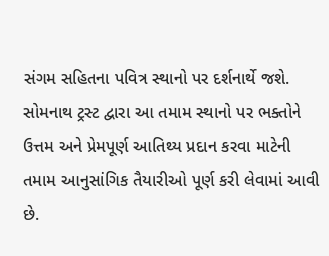સંગમ સહિતના પવિત્ર સ્થાનો પર દર્શનાર્થે જશે. સોમનાથ ટ્રસ્ટ દ્વારા આ તમામ સ્થાનો પર ભક્તોને ઉત્તમ અને પ્રેમપૂર્ણ આતિથ્ય પ્રદાન કરવા માટેની તમામ આનુસાંગિક તૈયારીઓ પૂર્ણ કરી લેવામાં આવી છે.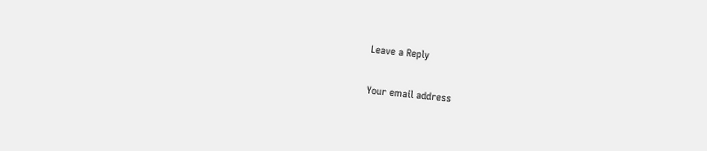Leave a Reply

Your email address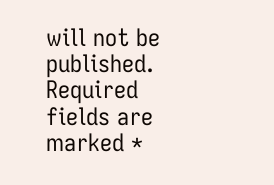will not be published. Required fields are marked *